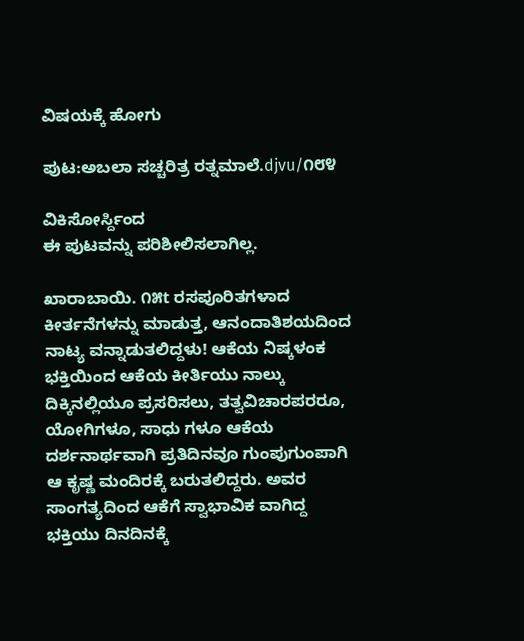ವಿಷಯಕ್ಕೆ ಹೋಗು

ಪುಟ:ಅಬಲಾ ಸಚ್ಚರಿತ್ರ ರತ್ನಮಾಲೆ.djvu/೧೮೪

ವಿಕಿಸೋರ್ಸ್ದಿಂದ
ಈ ಪುಟವನ್ನು ಪರಿಶೀಲಿಸಲಾಗಿಲ್ಲ.

ಖಾರಾಬಾಯಿ. ೧೫t ರಸಪೂರಿತಗಳಾದ ಕೀರ್ತನೆಗಳನ್ನು ಮಾಡುತ್ತ, ಆನಂದಾತಿಶಯದಿಂದ ನಾಟ್ಯ ವನ್ನಾಡುತಲಿದ್ದಳು! ಆಕೆಯ ನಿಷ್ಕಳಂಕ ಭಕ್ತಿಯಿಂದ ಆಕೆಯ ಕೀರ್ತಿಯು ನಾಲ್ಕು ದಿಕ್ಕಿನಲ್ಲಿಯೂ ಪ್ರಸರಿಸಲು, ತತ್ವವಿಚಾರಪರರೂ, ಯೋಗಿಗಳೂ, ಸಾಧು ಗಳೂ ಆಕೆಯ ದರ್ಶನಾರ್ಥವಾಗಿ ಪ್ರತಿದಿನವೂ ಗುಂಪುಗುಂಪಾಗಿ ಆ ಕೃಷ್ಣ ಮಂದಿರಕ್ಕೆ ಬರುತಲಿದ್ದರು. ಅವರ ಸಾಂಗತ್ಯದಿಂದ ಆಕೆಗೆ ಸ್ವಾಭಾವಿಕ ವಾಗಿದ್ದ ಭಕ್ತಿಯು ದಿನದಿನಕ್ಕೆ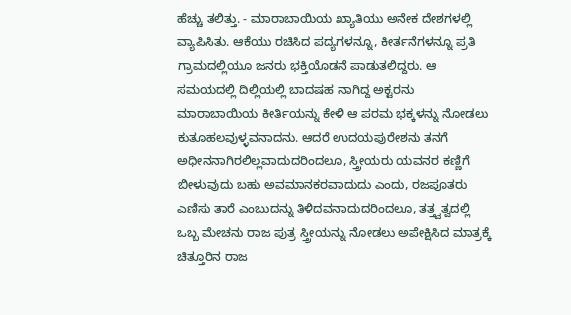ಹೆಚ್ಚು ತಲಿತ್ತು. - ಮಾರಾಬಾಯಿಯ ಖ್ಯಾತಿಯು ಅನೇಕ ದೇಶಗಳಲ್ಲಿ ವ್ಯಾಪಿಸಿತು. ಆಕೆಯು ರಚಿಸಿದ ಪದ್ಯಗಳನ್ನೂ, ಕೀರ್ತನೆಗಳನ್ನೂ ಪ್ರತಿ ಗ್ರಾಮದಲ್ಲಿಯೂ ಜನರು ಭಕ್ತಿಯೊಡನೆ ಪಾಡುತಲಿದ್ದರು. ಆ ಸಮಯದಲ್ಲಿ ದಿಲ್ಲಿಯಲ್ಲಿ ಬಾದಷಹ ನಾಗಿದ್ದ ಅಕ್ಟರನು ಮಾರಾಬಾಯಿಯ ಕೀರ್ತಿಯನ್ನು ಕೇಳಿ ಆ ಪರಮ ಭಕ್ಕಳನ್ನು ನೋಡಲು ಕುತೂಹಲವುಳ್ಳವನಾದನು. ಆದರೆ ಉದಯಪುರೇಶನು ತನಗೆ ಅಧೀನನಾಗಿರಲಿಲ್ಲವಾದುದರಿಂದಲೂ, ಸ್ತ್ರೀಯರು ಯವನರ ಕಣ್ಣಿಗೆ ಬೀಳುವುದು ಬಹು ಅವಮಾನಕರವಾದುದು ಎಂದು, ರಜಪೂತರು ಎಣಿಸು ತಾರೆ ಎಂಬುದನ್ನು ತಿಳಿದವನಾದುದರಿಂದಲೂ, ತತ್ತ್ವತ್ವದಲ್ಲಿ ಒಬ್ಬ ಮೇಚನು ರಾಜ ಪುತ್ರ ಸ್ತ್ರೀಯನ್ನು ನೋಡಲು ಅಪೇಕ್ಷಿಸಿದ ಮಾತ್ರಕ್ಕೆ ಚಿತ್ತೂರಿನ ರಾಜ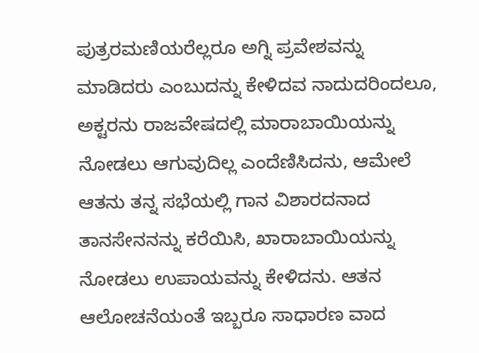ಪುತ್ರರಮಣಿಯರೆಲ್ಲರೂ ಅಗ್ನಿ ಪ್ರವೇಶವನ್ನು ಮಾಡಿದರು ಎಂಬುದನ್ನು ಕೇಳಿದವ ನಾದುದರಿಂದಲೂ, ಅಕ್ಟರನು ರಾಜವೇಷದಲ್ಲಿ ಮಾರಾಬಾಯಿಯನ್ನು ನೋಡಲು ಆಗುವುದಿಲ್ಲ ಎಂದೆಣಿಸಿದನು, ಆಮೇಲೆ ಆತನು ತನ್ನ ಸಭೆಯಲ್ಲಿ ಗಾನ ವಿಶಾರದನಾದ ತಾನಸೇನನನ್ನು ಕರೆಯಿಸಿ, ಖಾರಾಬಾಯಿಯನ್ನು ನೋಡಲು ಉಪಾಯವನ್ನು ಕೇಳಿದನು. ಆತನ ಆಲೋಚನೆಯಂತೆ ಇಬ್ಬರೂ ಸಾಧಾರಣ ವಾದ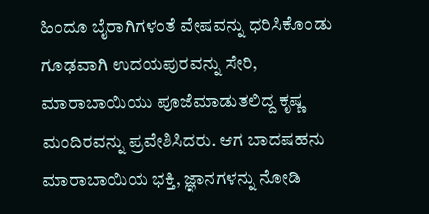ಹಿಂದೂ ಬೈರಾಗಿಗಳಂತೆ ವೇಷವನ್ನು ಧರಿಸಿಕೊಂಡು ಗೂಢವಾಗಿ ಉದಯಪುರವನ್ನು ಸೇರಿ, ಮಾರಾಬಾಯಿಯು ಪೂಜೆಮಾಡುತಲಿದ್ದ ಕೃಷ್ಣ ಮಂದಿರವನ್ನು ಪ್ರವೇಶಿಸಿದರು. ಆಗ ಬಾದಷಹನು ಮಾರಾಬಾಯಿಯ ಭಕ್ತಿ, ಜ್ಞಾನಗಳನ್ನು ನೋಡಿ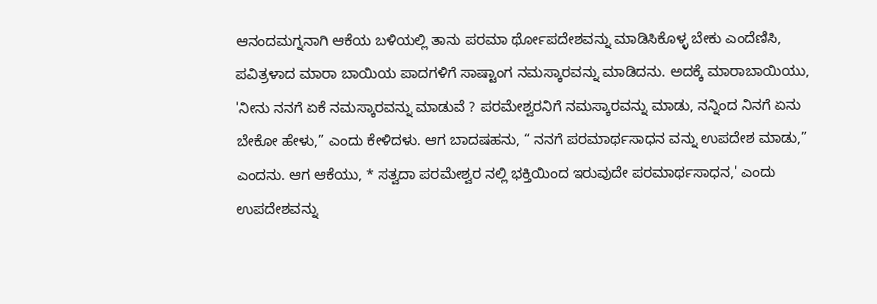ಆನಂದಮಗ್ನನಾಗಿ ಆಕೆಯ ಬಳಿಯಲ್ಲಿ ತಾನು ಪರಮಾ ರ್ಥೋಪದೇಶವನ್ನು ಮಾಡಿಸಿಕೊಳ್ಳ ಬೇಕು ಎಂದೆಣಿಸಿ, ಪವಿತ್ರಳಾದ ಮಾರಾ ಬಾಯಿಯ ಪಾದಗಳಿಗೆ ಸಾಷ್ಟಾಂಗ ನಮಸ್ಕಾರವನ್ನು ಮಾಡಿದನು. ಅದಕ್ಕೆ ಮಾರಾಬಾಯಿಯು, 'ನೀನು ನನಗೆ ಏಕೆ ನಮಸ್ಕಾರವನ್ನು ಮಾಡುವೆ ? ಪರಮೇಶ್ವರನಿಗೆ ನಮಸ್ಕಾರವನ್ನು ಮಾಡು, ನನ್ನಿಂದ ನಿನಗೆ ಏನು ಬೇಕೋ ಹೇಳು,” ಎಂದು ಕೇಳಿದಳು. ಆಗ ಬಾದಷಹನು, “ ನನಗೆ ಪರಮಾರ್ಥಸಾಧನ ವನ್ನು ಉಪದೇಶ ಮಾಡು,” ಎಂದನು. ಆಗ ಆಕೆಯು, * ಸತ್ವದಾ ಪರಮೇಶ್ವರ ನಲ್ಲಿ ಭಕ್ತಿಯಿಂದ ಇರುವುದೇ ಪರಮಾರ್ಥಸಾಧನ,' ಎಂದು ಉಪದೇಶವನ್ನು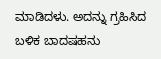ಮಾಡಿದಳು. ಅದನ್ನು ಗ್ರಹಿಸಿದ ಬಳಿಕ ಬಾದಷಹನು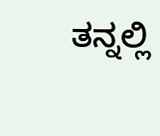ತನ್ನಲ್ಲಿ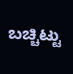ಬಚ್ಚಿಟ್ಟು